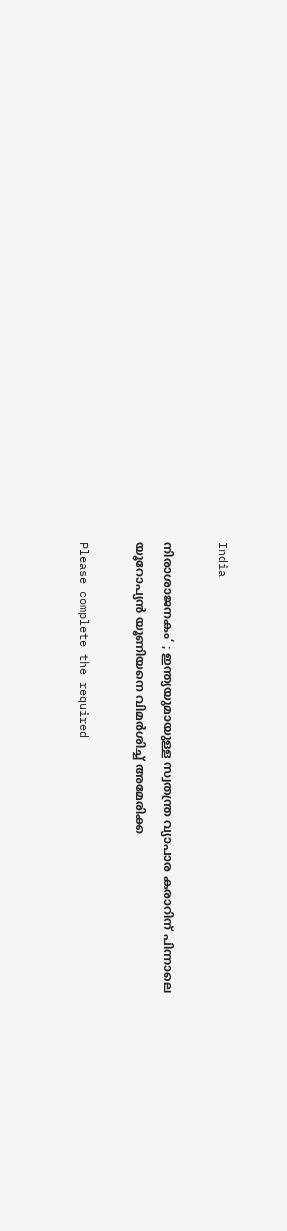India

നിരാശാജനകം’ ; ഇന്ത്യയുമായുള്ള സ്വതന്ത്ര വ്യാപാര കരാറിന് പിന്നാലെ യൂറോപ്യന്‍ യൂണിയനെ വിമര്‍ശിച്ച് അമേരിക്ക

Please complete the required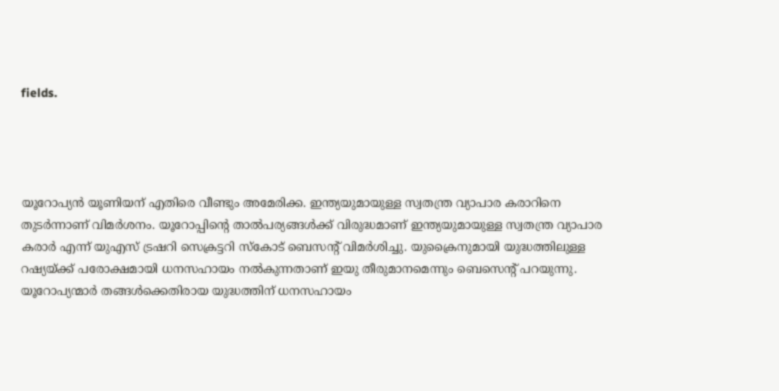fields.




യൂറോപ്യന്‍ യൂണിയന് എതിരെ വീണ്ടും അമേരിക്ക. ഇന്ത്യയുമായുള്ള സ്വതന്ത്ര വ്യാപാര കരാറിനെ തുടര്‍ന്നാണ് വിമര്‍ശനം. യൂറോപ്പിന്റെ താല്‍പര്യങ്ങള്‍ക്ക് വിരുദ്ധമാണ് ഇന്ത്യയുമായുള്ള സ്വതന്ത്ര വ്യാപാര കരാര്‍ എന്ന് യുഎസ് ട്രഷറി സെക്രട്ടറി സ്‌കോട് ബെസന്റ് വിമര്‍ശിച്ചു. യുക്രൈനുമായി യുദ്ധത്തിലുള്ള റഷ്യയ്ക്ക് പരോക്ഷമായി ധനസഹായം നല്‍കുന്നതാണ് ഇയു തീരുമാനമെന്നും ബെസെന്റ് പറയുന്നു. യൂറോപ്യന്മാര്‍ തങ്ങള്‍ക്കെതിരായ യുദ്ധത്തിന് ധനസഹായം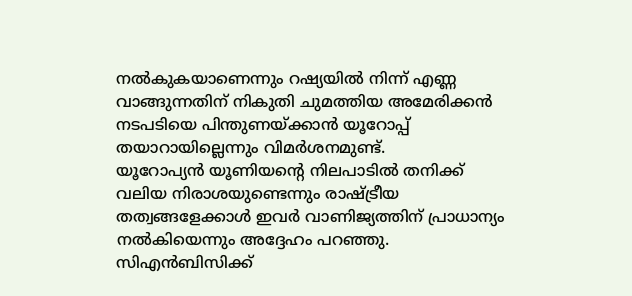നല്‍കുകയാണെന്നും റഷ്യയില്‍ നിന്ന് എണ്ണ വാങ്ങുന്നതിന് നികുതി ചുമത്തിയ അമേരിക്കന്‍ നടപടിയെ പിന്തുണയ്ക്കാന്‍ യൂറോപ്പ് തയാറായില്ലെന്നും വിമര്‍ശനമുണ്ട്.
യൂറോപ്യന്‍ യൂണിയന്റെ നിലപാടില്‍ തനിക്ക് വലിയ നിരാശയുണ്ടെന്നും രാഷ്ട്രീയ തത്വങ്ങളേക്കാള്‍ ഇവര്‍ വാണിജ്യത്തിന് പ്രാധാന്യം നല്‍കിയെന്നും അദ്ദേഹം പറഞ്ഞു. സിഎന്‍ബിസിക്ക്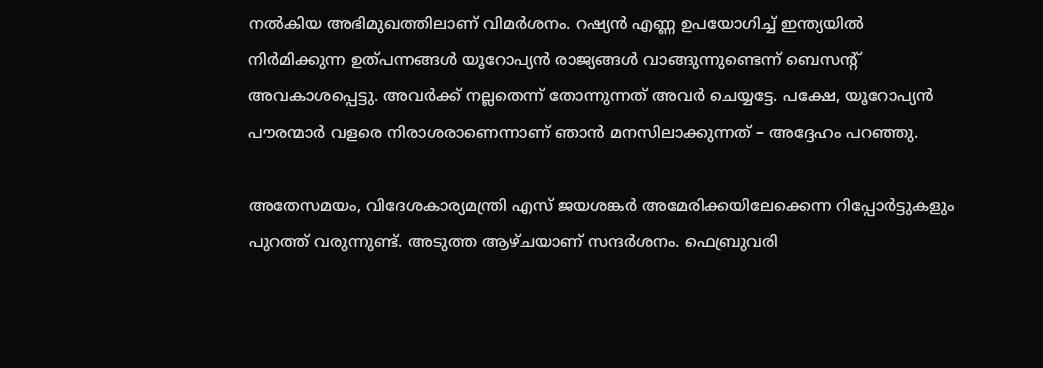നല്‍കിയ അഭിമുഖത്തിലാണ് വിമര്‍ശനം. റഷ്യന്‍ എണ്ണ ഉപയോഗിച്ച് ഇന്ത്യയില്‍ നിര്‍മിക്കുന്ന ഉത്പന്നങ്ങള്‍ യൂറോപ്യന്‍ രാജ്യങ്ങള്‍ വാങ്ങുന്നുണ്ടെന്ന് ബെസന്റ് അവകാശപ്പെട്ടു. അവര്‍ക്ക് നല്ലതെന്ന് തോന്നുന്നത് അവര്‍ ചെയ്യട്ടേ. പക്ഷേ, യൂറോപ്യന്‍ പൗരന്മാര്‍ വളരെ നിരാശരാണെന്നാണ് ഞാന്‍ മനസിലാക്കുന്നത് – അദ്ദേഹം പറഞ്ഞു.

അതേസമയം, വിദേശകാര്യമന്ത്രി എസ് ജയശങ്കര്‍ അമേരിക്കയിലേക്കെന്ന റിപ്പോര്‍ട്ടുകളും പുറത്ത് വരുന്നുണ്ട്. അടുത്ത ആഴ്ചയാണ് സന്ദര്‍ശനം. ഫെബ്രുവരി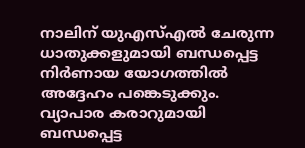നാലിന് യുഎസ്എല്‍ ചേരുന്ന ധാതുക്കളുമായി ബന്ധപ്പെട്ട നിര്‍ണായ യോഗത്തില്‍ അദ്ദേഹം പങ്കെടുക്കും. വ്യാപാര കരാറുമായി ബന്ധപ്പെട്ട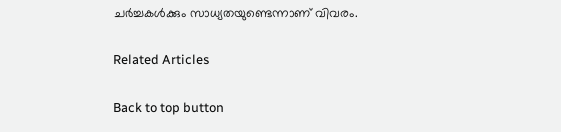ചര്‍ച്ചകള്‍ക്കും സാധ്യതയുണ്ടെന്നാണ് വിവരം.

Related Articles

Back to top button